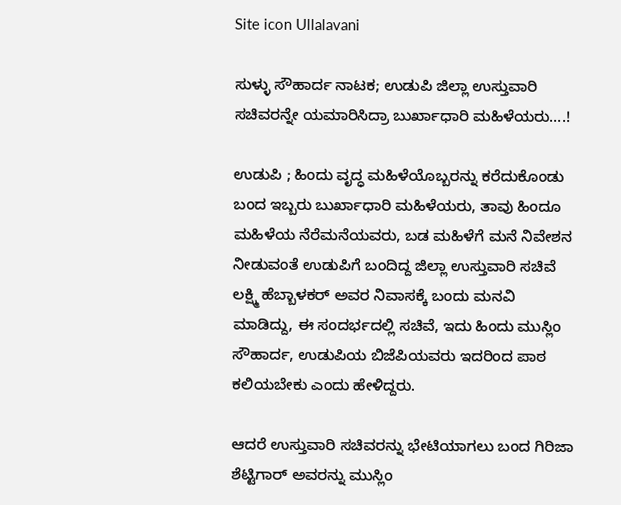Site icon Ullalavani

ಸುಳ್ಳು ಸೌಹಾರ್ದ ನಾಟಕ; ಉಡುಪಿ ಜಿಲ್ಲಾ ಉಸ್ತುವಾರಿ ಸಚಿವರನ್ನೇ ಯಮಾರಿಸಿದ್ರಾ ಬುರ್ಖಾಧಾರಿ ಮಹಿಳೆಯರು….!

ಉಡುಪಿ ; ಹಿಂದು ವೃದ್ಧ ಮಹಿಳೆಯೊಬ್ಬರನ್ನು ಕರೆದುಕೊಂಡು ಬಂದ ಇಬ್ಬರು ಬುರ್ಖಾಧಾರಿ ಮಹಿಳೆಯರು, ತಾವು ಹಿಂದೂ ಮಹಿಳೆಯ ನೆರೆಮನೆಯವರು, ಬಡ ಮಹಿಳೆಗೆ ಮನೆ ನಿವೇಶನ ನೀಡುವಂತೆ ಉಡುಪಿಗೆ ಬಂದಿದ್ದ ಜಿಲ್ಲಾ ಉಸ್ತುವಾರಿ ಸಚಿವೆ ಲಕ್ಷ್ಮಿ ಹೆಬ್ಬಾಳಕರ್ ಅವರ ನಿವಾಸಕ್ಕೆ ಬಂದು ಮನವಿ ಮಾಡಿದ್ದು, ಈ ಸಂದರ್ಭದಲ್ಲಿ ಸಚಿವೆ, ಇದು ಹಿಂದು ಮುಸ್ಲಿಂ ಸೌಹಾರ್ದ, ಉಡುಪಿಯ ಬಿಜೆಪಿಯವರು ಇದರಿಂದ ಪಾಠ ಕಲಿಯಬೇಕು ಎಂದು ಹೇಳಿದ್ದರು.

ಆದರೆ ಉಸ್ತುವಾರಿ ಸಚಿವರನ್ನು ಭೇಟಿಯಾಗಲು ಬಂದ ಗಿರಿಜಾ ಶೆಟ್ಟಿಗಾರ್ ಅವರನ್ನು ಮುಸ್ಲಿಂ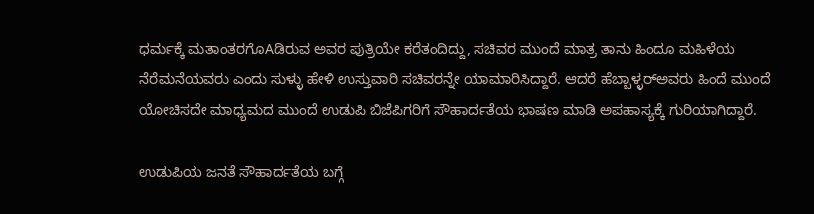ಧರ್ಮಕ್ಕೆ ಮತಾಂತರಗೊAಡಿರುವ ಅವರ ಪುತ್ರಿಯೇ ಕರೆತಂದಿದ್ದು, ಸಚಿವರ ಮುಂದೆ ಮಾತ್ರ ತಾನು ಹಿಂದೂ ಮಹಿಳೆಯ ನೆರೆಮನೆಯವರು ಎಂದು ಸುಳ್ಳು ಹೇಳಿ ಉಸ್ತುವಾರಿ ಸಚಿವರನ್ನೇ ಯಾಮಾರಿಸಿದ್ದಾರೆ. ಆದರೆ ಹೆಬ್ಬಾಳ್ಳರ್‌ಅವರು ಹಿಂದೆ ಮುಂದೆ ಯೋಚಿಸದೇ ಮಾಧ್ಯಮದ ಮುಂದೆ ಉಡುಪಿ ಬಿಜೆಪಿಗರಿಗೆ ಸೌಹಾರ್ದತೆಯ ಭಾಷಣ ಮಾಡಿ ಅಪಹಾಸ್ಯಕ್ಕೆ ಗುರಿಯಾಗಿದ್ದಾರೆ.

ಉಡುಪಿಯ ಜನತೆ ಸೌಹಾರ್ದತೆಯ ಬಗ್ಗೆ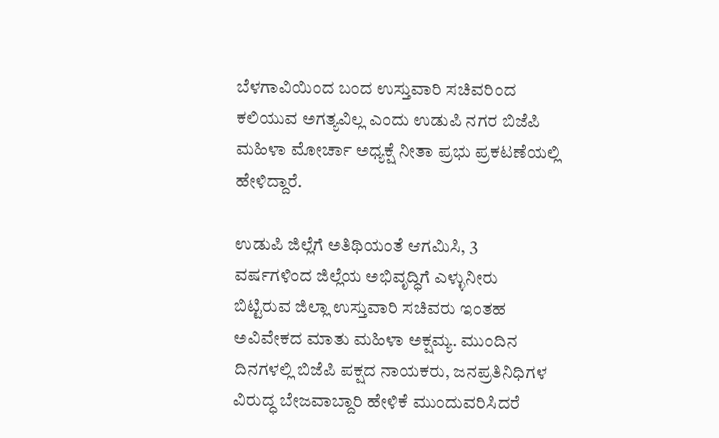ಬೆಳಗಾವಿಯಿಂದ ಬಂದ ಉಸ್ತುವಾರಿ ಸಚಿವರಿಂದ ಕಲಿಯುವ ಅಗತ್ಯವಿಲ್ಲ ಎಂದು ಉಡುಪಿ ನಗರ ಬಿಜೆಪಿ ಮಹಿಳಾ ಮೋರ್ಚಾ ಅಧ್ಯಕ್ಷೆ ನೀತಾ ಪ್ರಭು ಪ್ರಕಟಣೆಯಲ್ಲಿ ಹೇಳಿದ್ದಾರೆ.

ಉಡುಪಿ ಜಿಲ್ಲೆಗೆ ಅತಿಥಿಯಂತೆ ಆಗಮಿಸಿ, 3 ವರ್ಷಗಳಿಂದ ಜಿಲ್ಲೆಯ ಅಭಿವೃದ್ಧಿಗೆ ಎಳ್ಳುನೀರು ಬಿಟ್ಟಿರುವ ಜಿಲ್ಲಾ ಉಸ್ತುವಾರಿ ಸಚಿವರು ಇಂತಹ ಅವಿವೇಕದ ಮಾತು ಮಹಿಳಾ ಅಕ್ಷಮ್ಯ. ಮುಂದಿನ ದಿನಗಳಲ್ಲಿ ಬಿಜೆಪಿ ಪಕ್ಷದ ನಾಯಕರು, ಜನಪ್ರತಿನಿಧಿಗಳ ವಿರುದ್ಧ ಬೇಜವಾಬ್ದಾರಿ ಹೇಳಿಕೆ ಮುಂದುವರಿಸಿದರೆ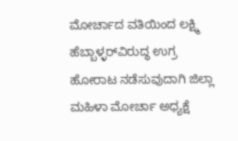ಮೋರ್ಚಾದ ವತಿಯಿಂದ ಲಕ್ಷ್ಮಿ ಹೆಬ್ಬಾಳ್ಳರ್‌ವಿರುದ್ಧ ಉಗ್ರ ಹೋರಾಟ ನಡೆಸುವುದಾಗಿ ಜಿಲ್ಲಾ ಮಹಿಳಾ ಮೋರ್ಚಾ ಅಧ್ಯಕ್ಷೆ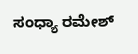ಸಂಧ್ಯಾ ರಮೇಶ್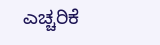ಎಚ್ಚರಿಕೆ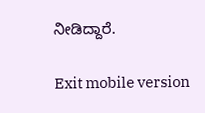ನೀಡಿದ್ದಾರೆ.

Exit mobile version